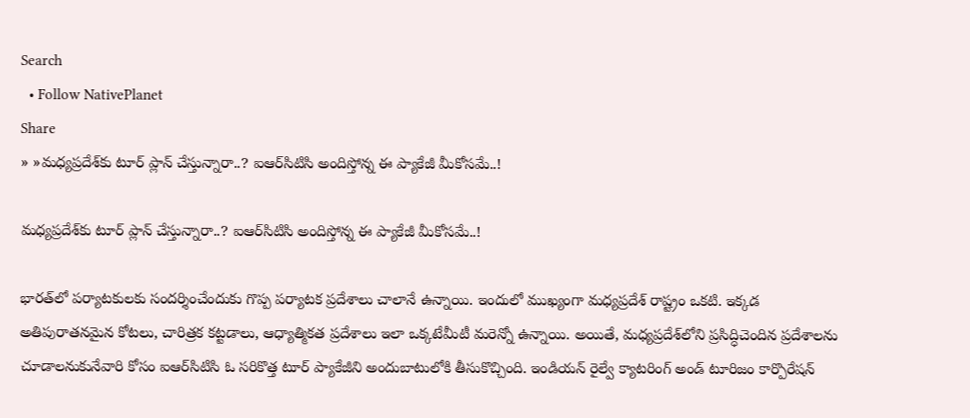Search
  • Follow NativePlanet
Share
» »మ‌ధ్య‌ప్ర‌దేశ్‌కు టూర్ ప్లాన్ చేస్తున్నారా..? ఐఆర్‌సిటిసి అందిస్తోన్న ఈ ప్యాకేజీ మీకోస‌మే..!

మ‌ధ్య‌ప్ర‌దేశ్‌కు టూర్ ప్లాన్ చేస్తున్నారా..? ఐఆర్‌సిటిసి అందిస్తోన్న ఈ ప్యాకేజీ మీకోస‌మే..!

భార‌త్‌లో ప‌ర్యాట‌కుల‌కు సంద‌ర్శించేందుకు గొప్ప ప‌ర్యాట‌క ప్ర‌దేశాలు చాలానే ఉన్నాయి. ఇందులో ముఖ్యంగా మధ్యప్రదేశ్ రాష్ట్రం ఒకటి. ఇక్క‌డ అతిపురాత‌న‌మైన కోటలు, చారిత్ర‌క క‌ట్ట‌డాలు, ఆధ్యాత్మికత ప్ర‌దేశాలు ఇలా ఒక్క‌టేమీటీ మ‌రెన్నో ఉన్నాయి. అయితే, మ‌ధ్య‌ప్ర‌దేశ్‌లోని ప్ర‌సిద్ధిచెందిన ప్ర‌దేశాల‌ను చూడాల‌నుకునేవారి కోసం ఐఆర్‌సిటిసి ఓ స‌రికొత్త టూర్ ప్యాకేజీని అందుబాటులోకి తీసుకొచ్చింది. ఇండియన్ రైల్వే క్యాటరింగ్ అండ్ టూరిజం కార్పొరేషన్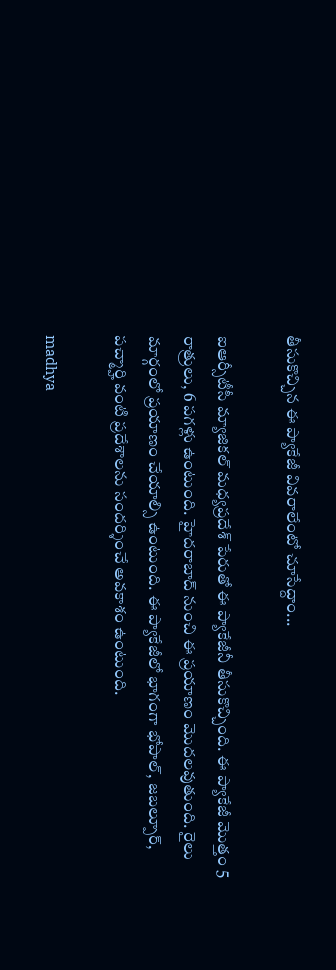తీసుకొచ్చిన ఈ ప్యాకేజీ వివ‌రాలేంటో చూసేద్దాం...

ఐఆర్సీటీసీ మ్యాజికల్ మధ్యప్రదేశ్ పేరుతో ఈ ప్యాకేజీనీ తీసుకొచ్చింది. ఈ ప్యాకేజీ మొత్తం 5 రాత్రులు, 6 పగళ్లు ఉంటుంది. హైదరాబాద్ నుంచి ఈ ప్ర‌యాణం మొద‌ల‌వుతుంది. రైలు మార్గంలో ప్ర‌యాణం చేయాల్సి ఉంటుంది. ఈ ప్యాకేజీలో భాగంగా భోపాల్, జబల్పూర్, పచ్మార్హి వంటి ప్రదేశాలను సంద‌ర్శించే అవ‌కాశం ఉంటుంది.

madhya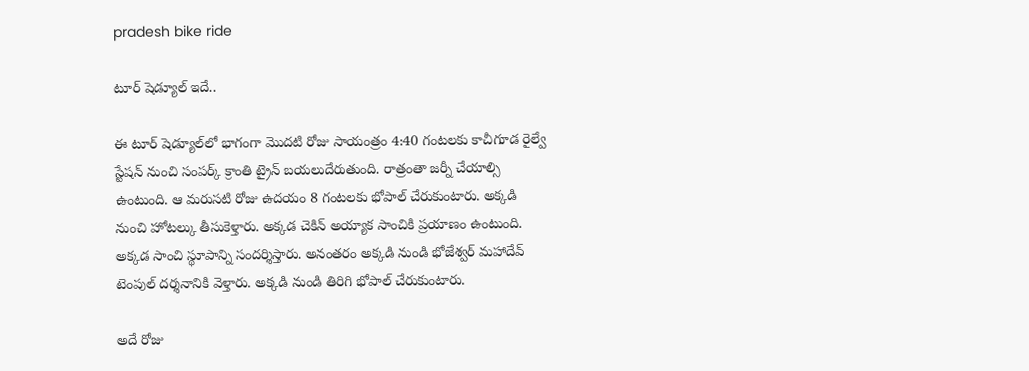pradesh bike ride

టూర్ షెడ్యూల్ ఇదే..

ఈ టూర్ షెడ్యూల్‌లో భాగంగా మొదటి రోజు సాయంత్రం 4:40 గంటలకు కాచీగూడ రైల్వే స్టేషన్ నుంచి సంపర్క్ క్రాంతి ట్రైన్ బయలుదేరుతుంది. రాత్రంతా జ‌ర్నీ చేయాల్సి ఉంటుంది. ఆ మ‌రుస‌టి రోజు ఉదయం 8 గంటలకు భోపాల్ చేరుకుంటారు. అక్కడి నుంచి హోటల్కు తీసుకెళ్తారు. అక్కడ చెకిన్ అయ్యాక సాంచికి ప్ర‌యాణం ఉంటుంది. అక్కడ సాంచి స్థూపాన్ని సందర్శిస్తారు. అనంత‌రం అక్క‌డి నుండి భోజేశ్వర్ మహాదేవ్ టెంపుల్ దర్శనానికి వెళ్తారు. అక్క‌డి నుండి తిరిగి భోపాల్ చేరుకుంటారు.

అదే రోజు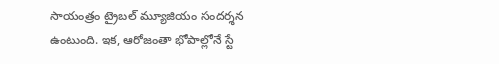సాయంత్రం ట్రైబల్ మ్యూజియం సంద‌ర్శ‌న ఉంటుంది. ఇక‌, ఆరోజంతా భోపాల్లోనే స్టే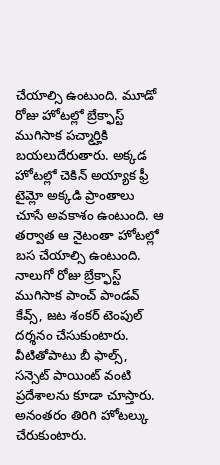చేయాల్సి ఉంటుంది. మూడో రోజు హోటల్లో బ్రేక్ఫాస్ట్ ముగిసాక పచ్మార్హికి బయలుదేరుతారు. అక్కడ హోటల్లో చెకిన్ అయ్యాక ఫ్రీ టైమ్లో అక్కడి ప్రాంతాలు చూసే అవ‌కాశం ఉంటుంది. ఆ తర్వాత ఆ నైటంతా హోటల్లో బ‌స చేయాల్సి ఉంటుంది. నాలుగో రోజు బ్రేక్ఫాస్ట్ ముగిసాక‌ పాంచ్ పాండవ్ కేవ్స్, జట శంకర్ టెంపుల్ దర్శ‌నం చేసుకుంటారు. వీటితోపాటు బీ ఫాల్స్, సన్సెట్ పాయింట్ వంటి ప్ర‌దేశాలను కూడా చూస్తారు. అనంత‌రం తిరిగి హోటల్కు చేరుకుంటారు.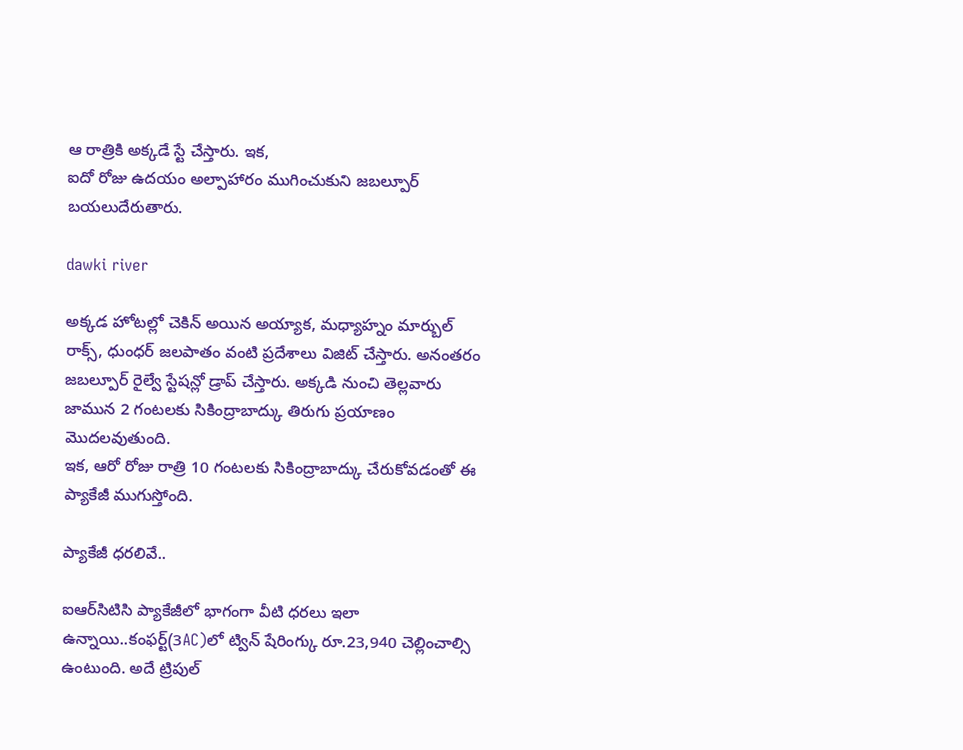ఆ రాత్రికి అక్కడే స్టే చేస్తారు. ఇక‌,
ఐదో రోజు ఉదయం అల్పాహారం ముగించుకుని జబల్పూర్ బయలుదేరుతారు.

dawki river

అక్కడ హోటల్లో చెకిన్ అయిన అయ్యాక‌, మధ్యాహ్నం మార్బుల్ రాక్స్, ధుంధర్ జలపాతం వంటి ప్ర‌దేశాలు విజిట్ చేస్తారు. అనంత‌రం జబల్పూర్ రైల్వే స్టేషన్లో డ్రాప్ చేస్తారు. అక్కడి నుంచి తెల్లవారు జామున 2 గంటలకు సికింద్రాబాద్కు తిరుగు ప్ర‌యాణం మొద‌ల‌వుతుంది.
ఇక‌, ఆరో రోజు రాత్రి 10 గంటలకు సికింద్రాబాద్కు చేరుకోవడంతో ఈ ప్యాకేజీ ముగుస్తోంది.

ప్యాకేజీ ధ‌ర‌లివే..

ఐఆర్‌సిటిసి ప్యాకేజీలో భాగంగా వీటి ధ‌ర‌లు ఇలా ఉన్నాయి..కంఫర్ట్(3AC)లో ట్విన్ షేరింగ్కు రూ.23,940 చెల్లించాల్సి ఉంటుంది. అదే ట్రిపుల్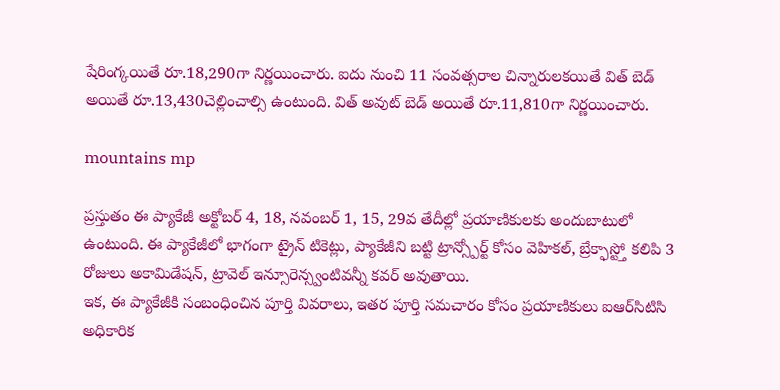షేరింగ్కయితే రూ.18,290గా నిర్ణయించారు. ఐదు నుంచి 11 సంవత్సరాల చిన్నారులక‌యితే విత్ బెడ్ అయితే రూ.13,430చెల్లించాల్సి ఉంటుంది. విత్ అవుట్ బెడ్ అయితే రూ.11,810గా నిర్ణ‌యించారు.

mountains mp

ప్రస్తుతం ఈ ప్యాకేజీ అక్టోబర్ 4, 18, నవంబర్ 1, 15, 29వ తేదీల్లో ప్ర‌యాణికుల‌కు అందుబాటులో ఉంటుంది. ఈ ప్యాకేజీలో భాగంగా ట్రైన్ టికెట్లు, ప్యాకేజీని బట్టి ట్రాన్స్పోర్ట్ కోసం వెహికల్, బ్రేక్ఫాస్ట్తో కలిపి 3 రోజులు అకామిడేషన్, ట్రావెల్ ఇన్సూరెన్స్వంటివ‌న్నీ క‌వ‌ర్ అవుతాయి.
ఇక‌, ఈ ప్యాకేజీకి సంబంధించిన పూర్తి వివరాలు, ఇత‌ర పూర్తి స‌మ‌చారం కోసం ప్ర‌యాణికులు ఐఆర్‌సిటిసి అధికారిక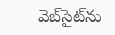వెబ్‌సైట్‌ను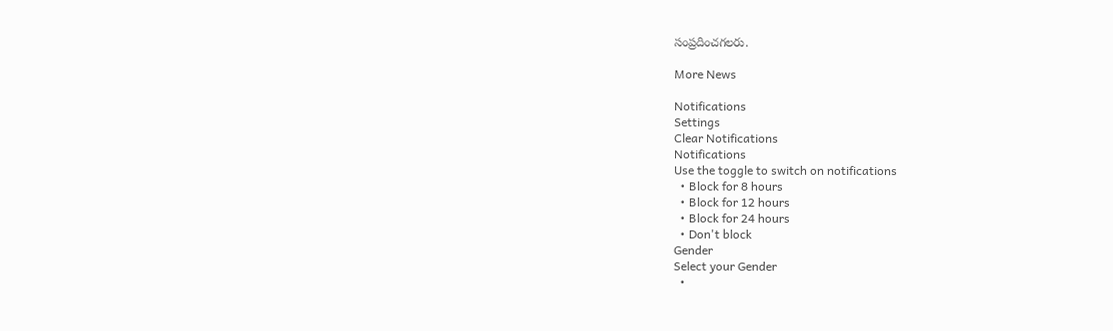సంప్ర‌దించ‌గ‌ల‌రు.

More News

Notifications
Settings
Clear Notifications
Notifications
Use the toggle to switch on notifications
  • Block for 8 hours
  • Block for 12 hours
  • Block for 24 hours
  • Don't block
Gender
Select your Gender
  •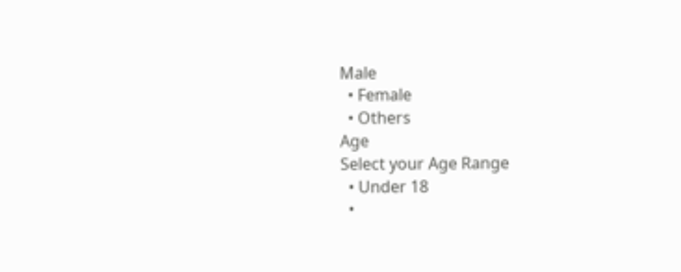Male
  • Female
  • Others
Age
Select your Age Range
  • Under 18
  •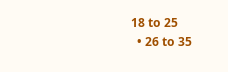18 to 25
  • 26 to 35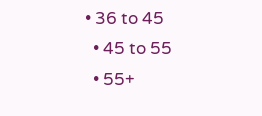• 36 to 45
  • 45 to 55
  • 55+